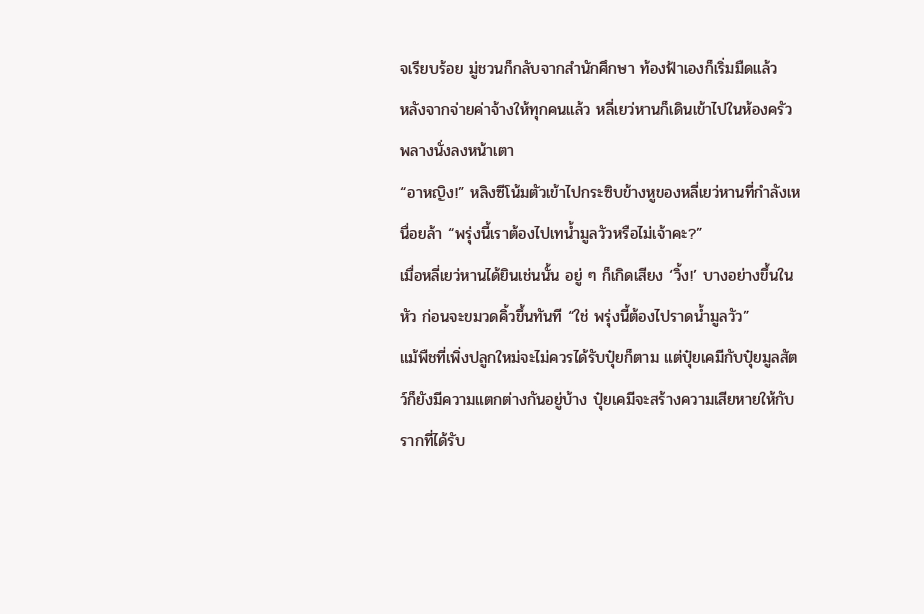จเรียบร้อย มู่ชวนก็กลับจากสำนักศึกษา ท้องฟ้าเองก็เริ่มมืดแล้ว
หลังจากจ่ายค่าจ้างให้ทุกคนแล้ว หลี่เยว่หานก็เดินเข้าไปในห้องครัวพลางนั่งลงหน้าเตา
“อาหญิง!” หลิงซีโน้มตัวเข้าไปกระซิบข้างหูของหลี่เยว่หานที่กำลังเหนื่อยล้า “พรุ่งนี้เราต้องไปเทน้ำมูลวัวหรือไม่เจ้าคะ?”
เมื่อหลี่เยว่หานได้ยินเช่นนั้น อยู่ ๆ ก็เกิดเสียง ‘วิ้ง!’ บางอย่างขึ้นในหัว ก่อนจะขมวดคิ้วขึ้นทันที “ใช่ พรุ่งนี้ต้องไปราดน้ำมูลวัว”
แม้พืชที่เพิ่งปลูกใหม่จะไม่ควรได้รับปุ๋ยก็ตาม แต่ปุ๋ยเคมีกับปุ๋ยมูลสัตว์ก็ยังมีความแตกต่างกันอยู่บ้าง ปุ๋ยเคมีจะสร้างความเสียหายให้กับรากที่ได้รับ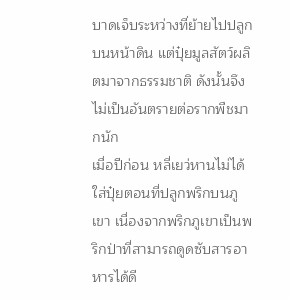บาดเจ็บระหว่างที่ย้ายไปปลูกบนหน้าดิน แต่ปุ๋ยมูลสัตว์ผลิตมาจากธรรมชาติ ดังนั้นจึงไม่เป็นอันตรายต่อรากพืชมากนัก
เมื่อปีก่อน หลี่เยว่หานไม่ได้ใส่ปุ๋ยตอนที่ปลูกพริกบนภูเขา เนื่องจากพริกภูเขาเป็นพริกป่าที่สามารถดูดซับสารอาหารได้ดี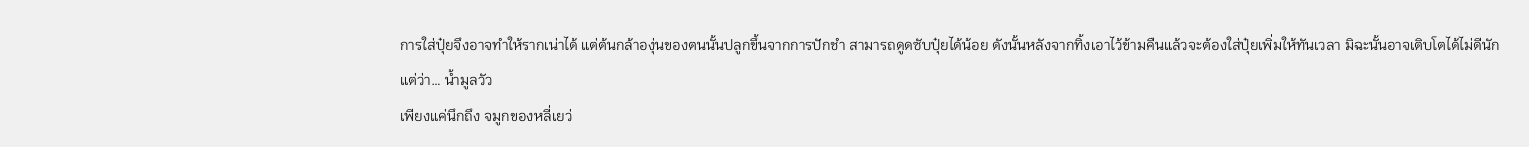การใส่ปุ๋ยจึงอาจทำให้รากเน่าได้ แต่ต้นกล้าองุ่นของตนนั้นปลูกขึ้นจากการปักชำ สามารถดูดซับปุ๋ยได้น้อย ดังนั้นหลังจากทิ้งเอาไว้ข้ามคืนแล้วจะต้องใส่ปุ๋ยเพิ่มให้ทันเวลา มิฉะนั้นอาจเติบโตได้ไม่ดีนัก
แต่ว่า… น้ำมูลวัว
เพียงแค่นึกถึง จมูกของหลี่เยว่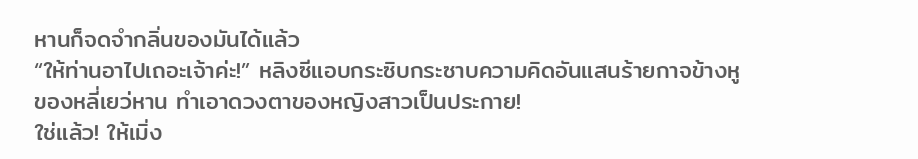หานก็จดจำกลิ่นของมันได้แล้ว
“ให้ท่านอาไปเถอะเจ้าค่ะ!” หลิงซีแอบกระซิบกระซาบความคิดอันแสนร้ายกาจข้างหูของหลี่เยว่หาน ทำเอาดวงตาของหญิงสาวเป็นประกาย!
ใช่แล้ว! ให้เมิ่ง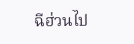ฉีฮ่วนไป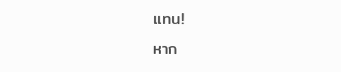แทน!
หาก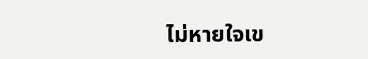ไม่หายใจเข